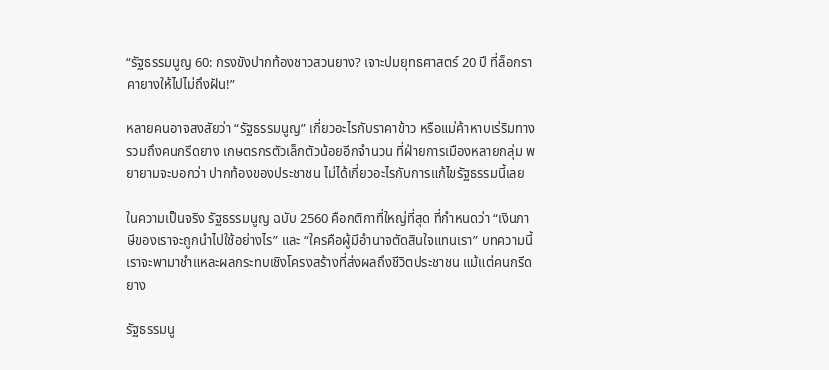“รัฐธรรมนูญ 60: กรงขังปากท้องชาวสวนยาง? เจาะปมยุทธศาสตร์ 20 ปี ที่ล็อกราคายางให้ไปไม่ถึงฝัน!”

หลายคนอาจสงสัยว่า “รัฐธรรมนูญ” เกี่ยวอะไรกับราคาข้าว หรือแม่ค้าหาบเร่ริมทาง รวมถึงคนกรีดยาง เกษตรกรตัวเล็กตัวน้อยอีกจำนวน ที่ฝ่ายการเมืองหลายกลุ่ม พยายามจะบอกว่า ปากท้องของประชาชน ไม่ได้เกี่ยวอะไรกับการแก้ไขรัฐธรรมนี้เลย

ในความเป็นจริง รัฐธรรมนูญ ฉบับ 2560 คือกติกาที่ใหญ่ที่สุด ที่กำหนดว่า “เงินภาษีของเราจะถูกนำไปใช้อย่างไร” และ “ใครคือผู้มีอำนาจตัดสินใจแทนเรา” บทความนี้เราจะพามาชำแหละผลกระทบเชิงโครงสร้างที่ส่งผลถึงชีวิตประชาชน แม้แต่คนกรีดยาง

รัฐธรรมนู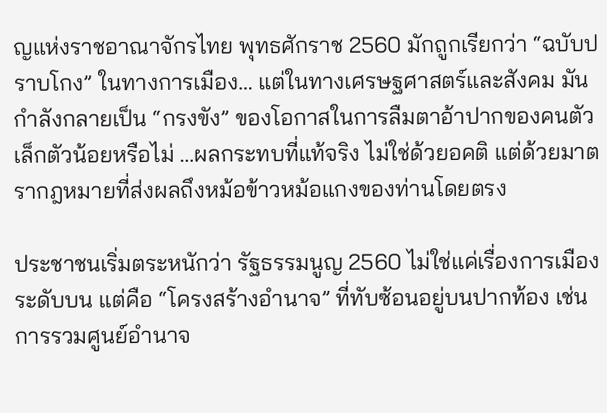ญแห่งราชอาณาจักรไทย พุทธศักราช 2560 มักถูกเรียกว่า “ฉบับปราบโกง” ในทางการเมือง… แต่ในทางเศรษฐศาสตร์และสังคม มันกำลังกลายเป็น “กรงขัง” ของโอกาสในการลืมตาอ้าปากของคนตัวเล็กตัวน้อยหรือไม่ …ผลกระทบที่แท้จริง ไม่ใช่ด้วยอคติ แต่ด้วยมาตรากฎหมายที่ส่งผลถึงหม้อข้าวหม้อแกงของท่านโดยตรง

ประชาชนเริ่มตระหนักว่า รัฐธรรมนูญ 2560 ไม่ใช่แค่เรื่องการเมืองระดับบน แต่คือ “โครงสร้างอำนาจ” ที่ทับซ้อนอยู่บนปากท้อง เช่น การรวมศูนย์อำนาจ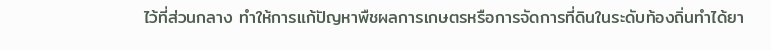ไว้ที่ส่วนกลาง ทำให้การแก้ปัญหาพืชผลการเกษตรหรือการจัดการที่ดินในระดับท้องถิ่นทำได้ยา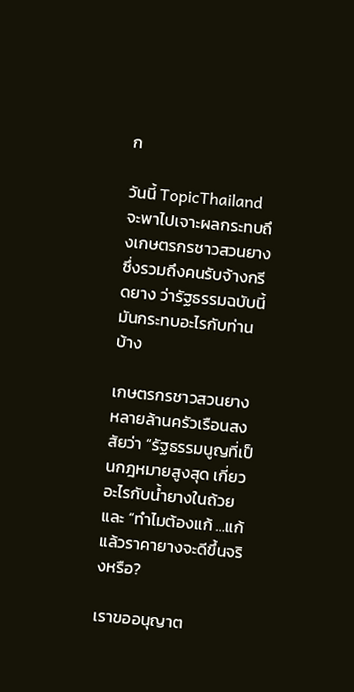ก

วันนี้ TopicThailand จะพาไปเจาะผลกระทบถึงเกษตรกรชาวสวนยาง ซึ่งรวมถึงคนรับจ้างกรีดยาง ว่ารัฐธรรมฉบับนี้ มันกระทบอะไรกับท่านบ้าง

เกษตรกรชาวสวนยาง หลายล้านครัวเรือนสงสัยว่า “รัฐธรรมนูญที่เป็นกฎหมายสูงสุด เกี่ยวอะไรกับน้ำยางในถ้วย และ “ทำไมต้องแก้ …แก้แล้วราคายางจะดีขึ้นจริงหรือ?

เราขออนุญาต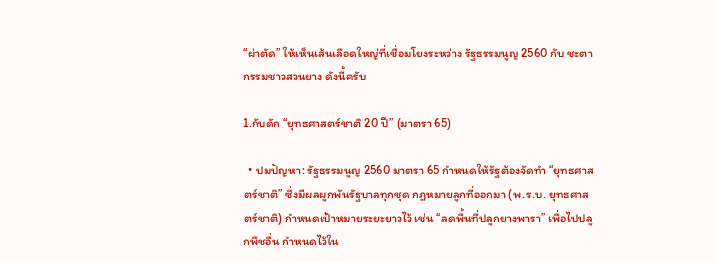“ผ่าตัด” ให้เห็นเส้นเลือดใหญ่ที่เชื่อมโยงระหว่าง รัฐธรรมนูญ 2560 กับ ชะตากรรมชาวสวนยาง ดังนี้ครับ

1.กับดัก “ยุทธศาสตร์ชาติ 20 ปี” (มาตรา 65)

  • ปมปัญหา: รัฐธรรมนูญ 2560 มาตรา 65 กำหนดให้รัฐต้องจัดทำ “ยุทธศาสตร์ชาติ” ซึ่งมีผลผูกพันรัฐบาลทุกชุด กฎหมายลูกที่ออกมา (พ.ร.บ. ยุทธศาสตร์ชาติ) กำหนดเป้าหมายระยะยาวไว้ เช่น “ลดพื้นที่ปลูกยางพารา” เพื่อไปปลูกพืชอื่น กำหนดไว้ใน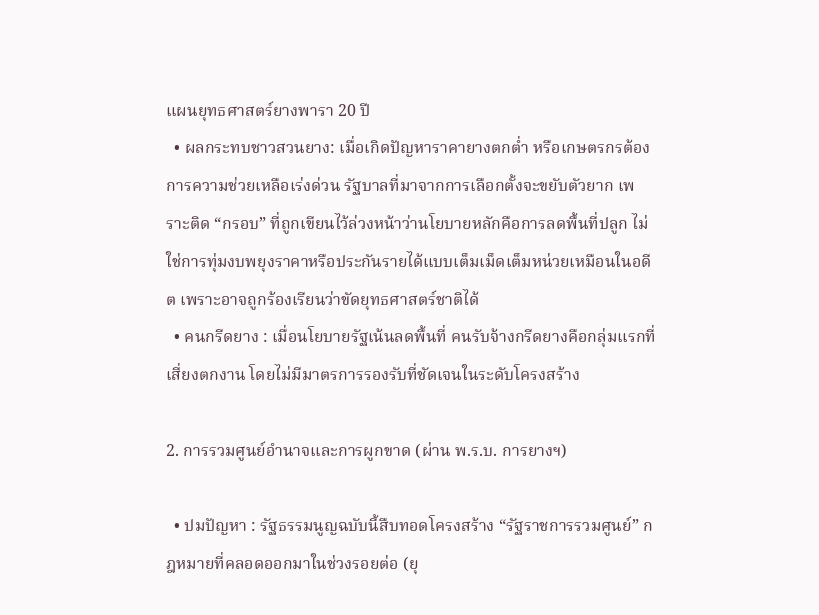แผนยุทธศาสตร์ยางพารา 20 ปี
  • ผลกระทบชาวสวนยาง: เมื่อเกิดปัญหาราคายางตกต่ำ หรือเกษตรกรต้องการความช่วยเหลือเร่งด่วน รัฐบาลที่มาจากการเลือกตั้งจะขยับตัวยาก เพราะติด “กรอบ” ที่ถูกเขียนไว้ล่วงหน้าว่านโยบายหลักคือการลดพื้นที่ปลูก ไม่ใช่การทุ่มงบพยุงราคาหรือประกันรายได้แบบเต็มเม็ดเต็มหน่วยเหมือนในอดีต เพราะอาจถูกร้องเรียนว่าขัดยุทธศาสตร์ชาติได้
  • คนกรีดยาง : เมื่อนโยบายรัฐเน้นลดพื้นที่ คนรับจ้างกรีดยางคือกลุ่มแรกที่เสี่ยงตกงาน โดยไม่มีมาตรการรองรับที่ชัดเจนในระดับโครงสร้าง

2. การรวมศูนย์อำนาจและการผูกขาด (ผ่าน พ.ร.บ. การยางฯ)

  • ปมปัญหา : รัฐธรรมนูญฉบับนี้สืบทอดโครงสร้าง “รัฐราชการรวมศูนย์” กฎหมายที่คลอดออกมาในช่วงรอยต่อ (ยุ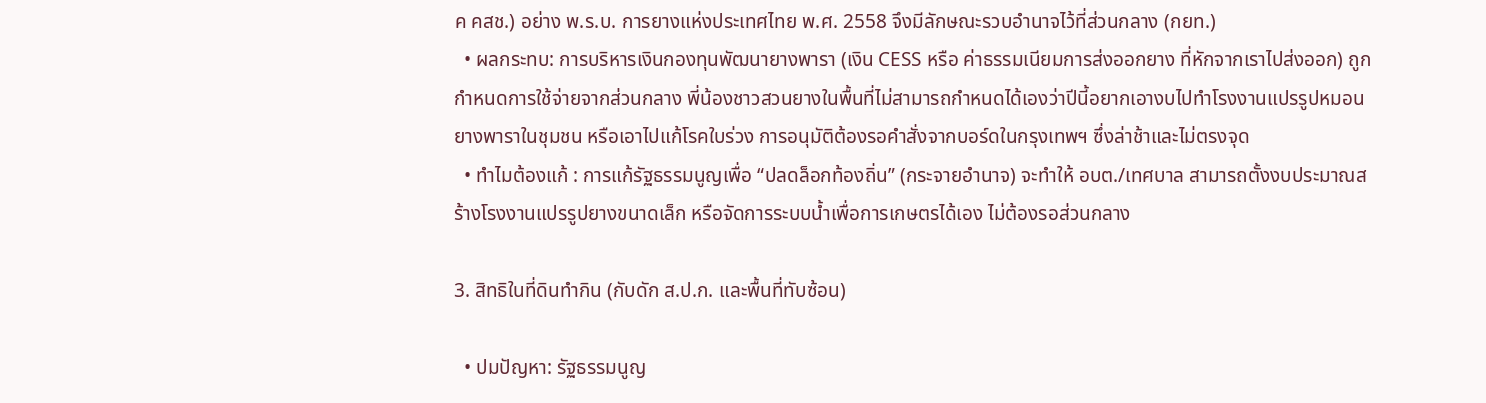ค คสช.) อย่าง พ.ร.บ. การยางแห่งประเทศไทย พ.ศ. 2558 จึงมีลักษณะรวบอำนาจไว้ที่ส่วนกลาง (กยท.)
  • ผลกระทบ: การบริหารเงินกองทุนพัฒนายางพารา (เงิน CESS หรือ ค่าธรรมเนียมการส่งออกยาง ที่หักจากเราไปส่งออก) ถูกกำหนดการใช้จ่ายจากส่วนกลาง พี่น้องชาวสวนยางในพื้นที่ไม่สามารถกำหนดได้เองว่าปีนี้อยากเอางบไปทำโรงงานแปรรูปหมอนยางพาราในชุมชน หรือเอาไปแก้โรคใบร่วง การอนุมัติต้องรอคำสั่งจากบอร์ดในกรุงเทพฯ ซึ่งล่าช้าและไม่ตรงจุด
  • ทำไมต้องแก้ : การแก้รัฐธรรมนูญเพื่อ “ปลดล็อกท้องถิ่น” (กระจายอำนาจ) จะทำให้ อบต./เทศบาล สามารถตั้งงบประมาณสร้างโรงงานแปรรูปยางขนาดเล็ก หรือจัดการระบบน้ำเพื่อการเกษตรได้เอง ไม่ต้องรอส่วนกลาง

3. สิทธิในที่ดินทำกิน (กับดัก ส.ป.ก. และพื้นที่ทับซ้อน)

  • ปมปัญหา: รัฐธรรมนูญ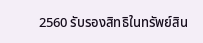2560 รับรองสิทธิในทรัพย์สิน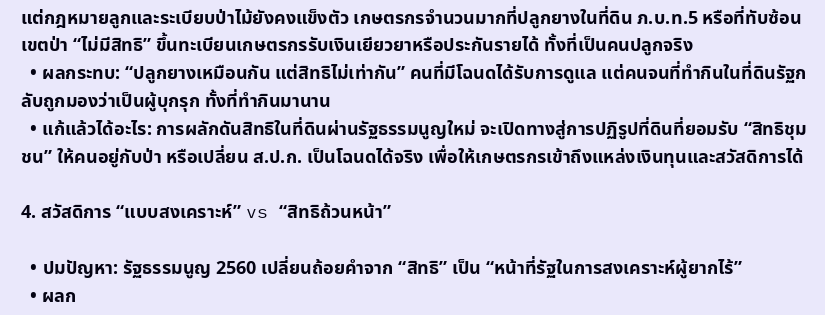แต่กฎหมายลูกและระเบียบป่าไม้ยังคงแข็งตัว เกษตรกรจำนวนมากที่ปลูกยางในที่ดิน ภ.บ.ท.5 หรือที่ทับซ้อนเขตป่า “ไม่มีสิทธิ” ขึ้นทะเบียนเกษตรกรรับเงินเยียวยาหรือประกันรายได้ ทั้งที่เป็นคนปลูกจริง
  • ผลกระทบ: “ปลูกยางเหมือนกัน แต่สิทธิไม่เท่ากัน” คนที่มีโฉนดได้รับการดูแล แต่คนจนที่ทำกินในที่ดินรัฐกลับถูกมองว่าเป็นผู้บุกรุก ทั้งที่ทำกินมานาน
  • แก้แล้วได้อะไร: การผลักดันสิทธิในที่ดินผ่านรัฐธรรมนูญใหม่ จะเปิดทางสู่การปฏิรูปที่ดินที่ยอมรับ “สิทธิชุมชน” ให้คนอยู่กับป่า หรือเปลี่ยน ส.ป.ก. เป็นโฉนดได้จริง เพื่อให้เกษตรกรเข้าถึงแหล่งเงินทุนและสวัสดิการได้

4. สวัสดิการ “แบบสงเคราะห์” vs “สิทธิถ้วนหน้า”

  • ปมปัญหา: รัฐธรรมนูญ 2560 เปลี่ยนถ้อยคำจาก “สิทธิ” เป็น “หน้าที่รัฐในการสงเคราะห์ผู้ยากไร้”
  • ผลก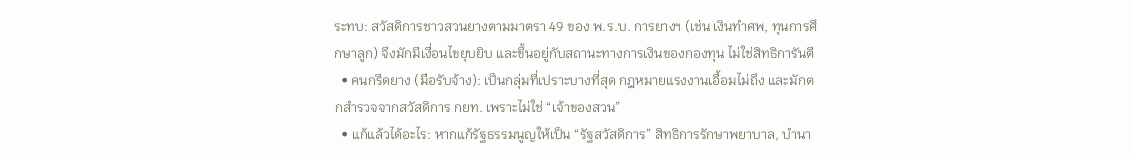ระทบ: สวัสดิการชาวสวนยางตามมาตรา 49 ของ พ.ร.บ. การยางฯ (เช่น เงินทำศพ, ทุนการศึกษาลูก) จึงมักมีเงื่อนไขยุบยิบ และขึ้นอยู่กับสถานะทางการเงินของกองทุน ไม่ใช่สิทธิการันตี
  • คนกรีดยาง (มือรับจ้าง): เป็นกลุ่มที่เปราะบางที่สุด กฎหมายแรงงานเอื้อมไม่ถึง และมักตกสำรวจจากสวัสดิการ กยท. เพราะไม่ใช่ “เจ้าของสวน”
  • แก้แล้วได้อะไร: หากแก้รัฐธรรมนูญให้เป็น “รัฐสวัสดิการ” สิทธิการรักษาพยาบาล, บำนา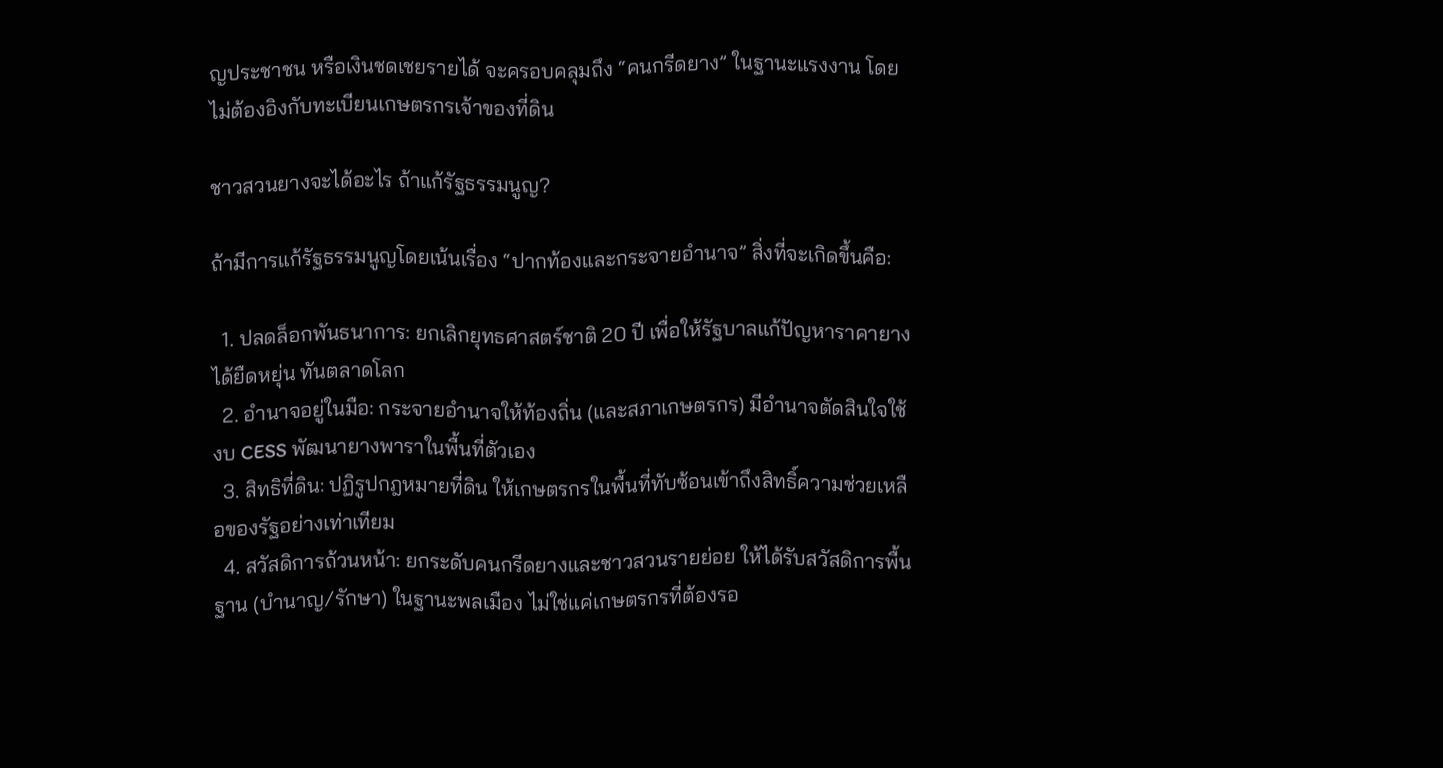ญประชาชน หรือเงินชดเชยรายได้ จะครอบคลุมถึง “คนกรีดยาง” ในฐานะแรงงาน โดยไม่ต้องอิงกับทะเบียนเกษตรกรเจ้าของที่ดิน

ชาวสวนยางจะได้อะไร ถ้าแก้รัฐธรรมนูญ?

ถ้ามีการแก้รัฐธรรมนูญโดยเน้นเรื่อง “ปากท้องและกระจายอำนาจ” สิ่งที่จะเกิดขึ้นคือ:

  1. ปลดล็อกพันธนาการ: ยกเลิกยุทธศาสตร์ชาติ 20 ปี เพื่อให้รัฐบาลแก้ปัญหาราคายางได้ยืดหยุ่น ทันตลาดโลก
  2. อำนาจอยู่ในมือ: กระจายอำนาจให้ท้องถิ่น (และสภาเกษตรกร) มีอำนาจตัดสินใจใช้งบ CESS พัฒนายางพาราในพื้นที่ตัวเอง
  3. สิทธิที่ดิน: ปฏิรูปกฎหมายที่ดิน ให้เกษตรกรในพื้นที่ทับซ้อนเข้าถึงสิทธิ์ความช่วยเหลือของรัฐอย่างเท่าเทียม
  4. สวัสดิการถ้วนหน้า: ยกระดับคนกรีดยางและชาวสวนรายย่อย ให้ได้รับสวัสดิการพื้นฐาน (บำนาญ/รักษา) ในฐานะพลเมือง ไม่ใช่แค่เกษตรกรที่ต้องรอ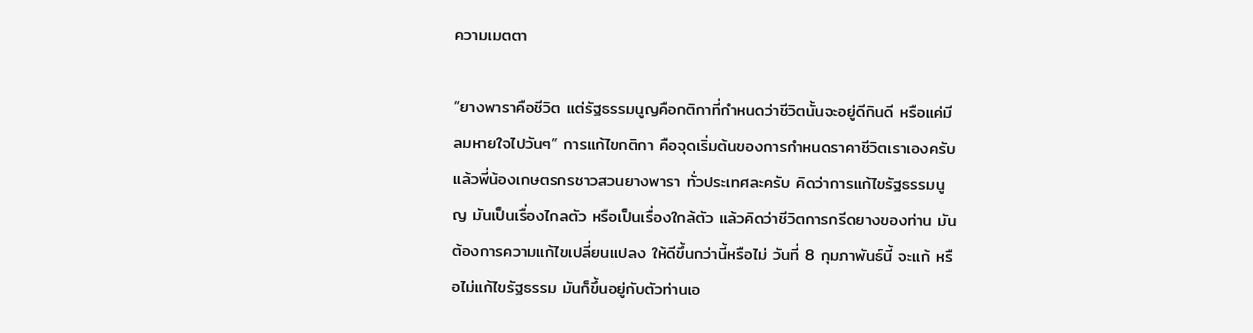ความเมตตา

“ยางพาราคือชีวิต แต่รัฐธรรมนูญคือกติกาที่กำหนดว่าชีวิตนั้นจะอยู่ดีกินดี หรือแค่มีลมหายใจไปวันๆ” การแก้ไขกติกา คือจุดเริ่มต้นของการกำหนดราคาชีวิตเราเองครับ แล้วพี่น้องเกษตรกรชาวสวนยางพารา ทั่วประเทศละครับ คิดว่าการแก้ไขรัฐธรรมนูญ มันเป็นเรื่องไกลตัว หรือเป็นเรื่องใกล้ตัว แล้วคิดว่าชีวิตการกรีดยางของท่าน มันต้องการความแก้ไขเปลี่ยนแปลง ให้ดีขึ้นกว่านี้หรือไม่ วันที่ 8 กุมภาพันธ์นี้ จะแก้ หรือไม่แก้ไขรัฐธรรม มันก็ขึ้นอยู่กับตัวท่านเอ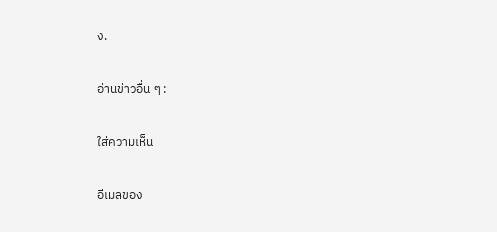ง.

อ่านข่าวอื่น ๆ :

ใส่ความเห็น

อีเมลของ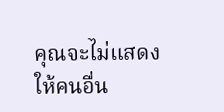คุณจะไม่แสดงให้คนอื่น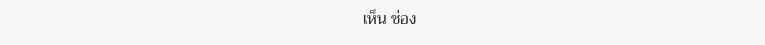เห็น ช่อง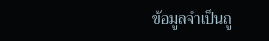ข้อมูลจำเป็นถู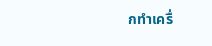กทำเครื่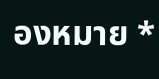องหมาย *